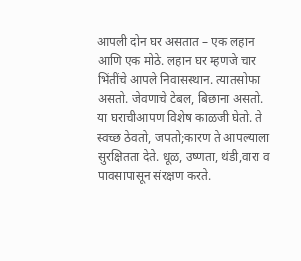आपली दोन घर असतात – एक लहान आणि एक मोठे. लहान घर म्हणजे चार भिंतींचे आपले निवासस्थान. त्यातसोफा असतो. जेवणाचे टेबल, बिछाना असतो. या घराचीआपण विशेष काळजी घेतो. ते स्वच्छ ठेवतो, जपतो;कारण ते आपल्याला सुरक्षितता देते. धूळ, उष्णता, थंडी,वारा व पावसापासून संरक्षण करते.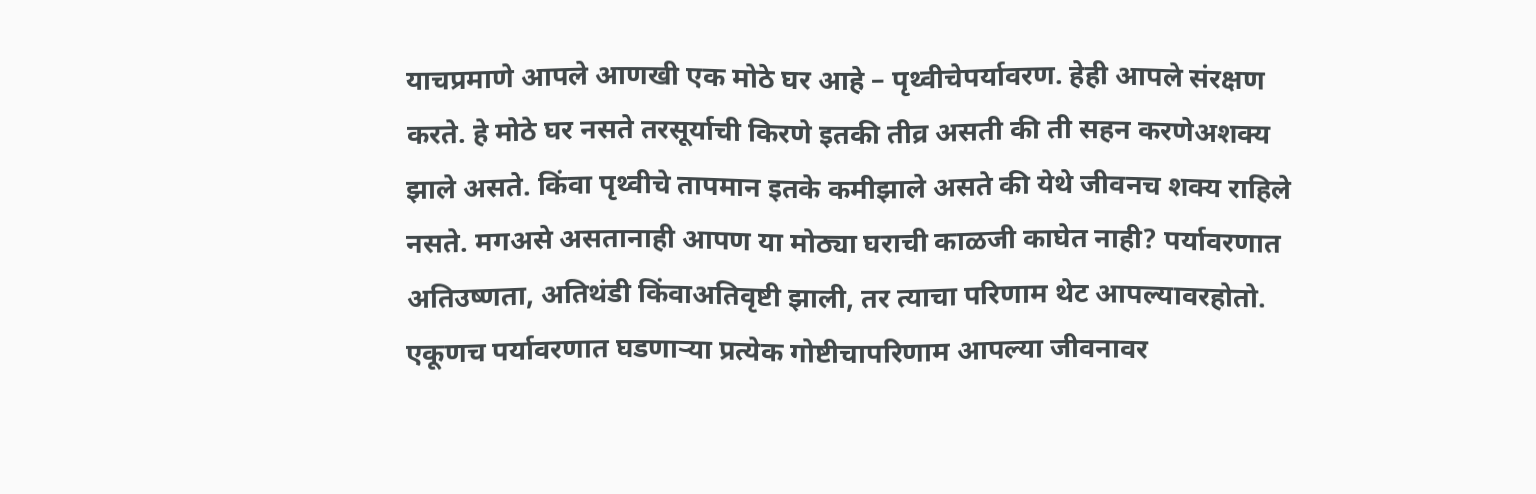याचप्रमाणे आपले आणखी एक मोठे घर आहे – पृथ्वीचेपर्यावरण. हेही आपले संरक्षण करते. हे मोठे घर नसते तरसूर्याची किरणे इतकी तीव्र असती की ती सहन करणेअशक्य झाले असते. किंवा पृथ्वीचे तापमान इतके कमीझाले असते की येथे जीवनच शक्य राहिले नसते. मगअसे असतानाही आपण या मोठ्या घराची काळजी काघेत नाही? पर्यावरणात अतिउष्णता, अतिथंडी किंवाअतिवृष्टी झाली, तर त्याचा परिणाम थेट आपल्यावरहोतो. एकूणच पर्यावरणात घडणाऱ्या प्रत्येक गोष्टीचापरिणाम आपल्या जीवनावर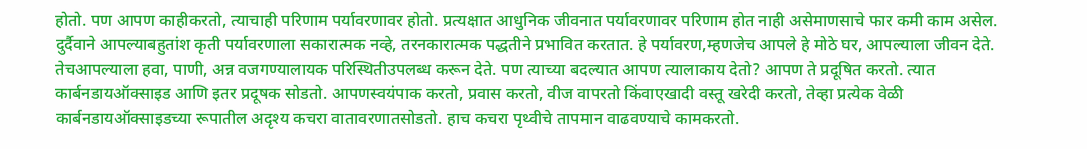होतो. पण आपण काहीकरतो, त्याचाही परिणाम पर्यावरणावर होतो. प्रत्यक्षात आधुनिक जीवनात पर्यावरणावर परिणाम होत नाही असेमाणसाचे फार कमी काम असेल. दुर्दैवाने आपल्याबहुतांश कृती पर्यावरणाला सकारात्मक नव्हे, तरनकारात्मक पद्धतीने प्रभावित करतात. हे पर्यावरण,म्हणजेच आपले हे मोठे घर, आपल्याला जीवन देते. तेचआपल्याला हवा, पाणी, अन्न वजगण्यालायक परिस्थितीउपलब्ध करून देते. पण त्याच्या बदल्यात आपण त्यालाकाय देतो? आपण ते प्रदूषित करतो. त्यात कार्बनडायऑक्साइड आणि इतर प्रदूषक सोडतो. आपणस्वयंपाक करतो, प्रवास करतो, वीज वापरतो किंवाएखादी वस्तू खरेदी करतो, तेव्हा प्रत्येक वेळी कार्बनडायऑक्साइडच्या रूपातील अदृश्य कचरा वातावरणातसोडतो. हाच कचरा पृथ्वीचे तापमान वाढवण्याचे कामकरतो.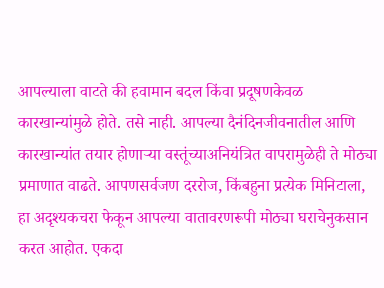आपल्याला वाटते की हवामान बदल किंवा प्रदूषणकेवळ कारखान्यांमुळे होते. तसे नाही. आपल्या दैनंदिनजीवनातील आणि कारखान्यांत तयार होणाऱ्या वस्तूंच्याअनियंत्रित वापरामुळेही ते मोठ्या प्रमाणात वाढते. आपणसर्वजण दररोज, किंबहुना प्रत्येक मिनिटाला, हा अदृश्यकचरा फेकून आपल्या वातावरणरूपी मोठ्या घराचेनुकसान करत आहोत. एकदा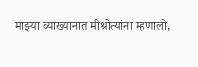माझ्या व्याख्यानात मीश्रोत्यांना म्हणालो,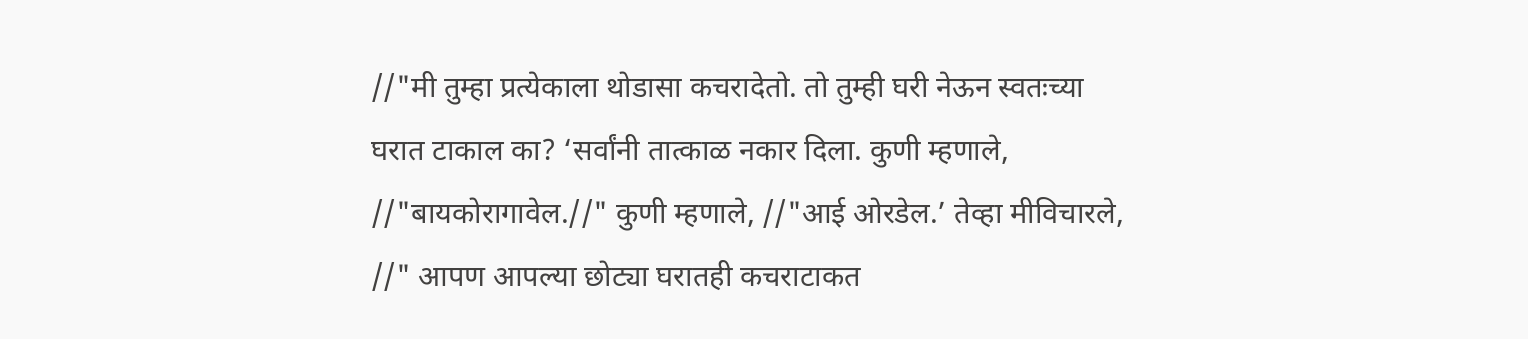//"मी तुम्हा प्रत्येकाला थोडासा कचरादेतो. तो तुम्ही घरी नेऊन स्वतःच्या घरात टाकाल का? ‘सर्वांनी तात्काळ नकार दिला. कुणी म्हणाले, //"बायकोरागावेल.//" कुणी म्हणाले, //"आई ओरडेल.’ तेव्हा मीविचारले, //" आपण आपल्या छोट्या घरातही कचराटाकत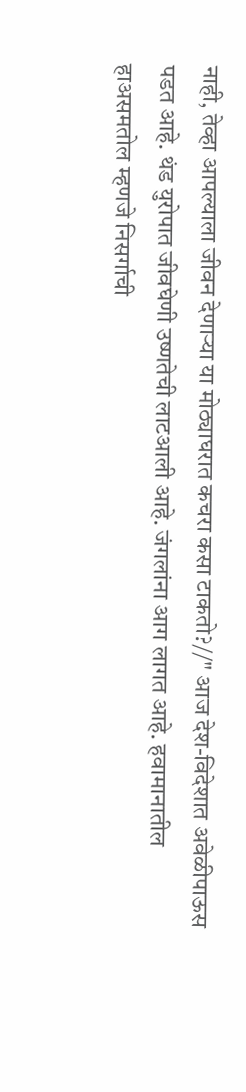नाही, तेव्हा आपल्याला जीवन देणाऱ्या या मोठ्याघरात कचरा कसा टाकतो?//" आज देश-विदेशात अवेळीपाऊस पडत आहे. थंड युरोपात जीवघेणी उष्णतेची लाटआली आहे. जंगलांना आग लागत आहे. हवामानातील हाअसमतोल म्हणजे निसर्गाची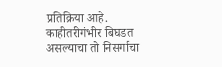प्रतिक्रिया आहे. काहीतरीगंभीर बिघडत असल्याचा तो निसर्गाचा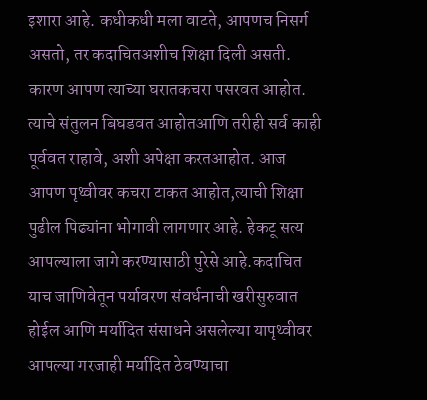इशारा आहे. कधीकधी मला वाटते, आपणच निसर्ग असतो, तर कदाचितअशीच शिक्षा दिली असती. कारण आपण त्याच्या घरातकचरा पसरवत आहोत. त्याचे संतुलन बिघडवत आहोतआणि तरीही सर्व काही पूर्ववत राहावे, अशी अपेक्षा करतआहोत. आज आपण पृथ्वीवर कचरा टाकत आहोत,त्याची शिक्षा पुढील पिढ्यांना भोगावी लागणार आहे. हेकटू सत्य आपल्याला जागे करण्यासाठी पुरेसे आहे.कदाचित याच जाणिवेतून पर्यावरण संवर्धनाची खरीसुरुवात होईल आणि मर्यादित संसाधने असलेल्या यापृथ्वीवर आपल्या गरजाही मर्यादित ठेवण्याचा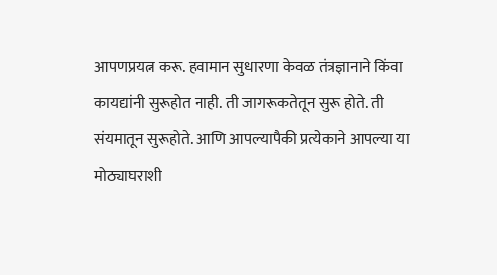आपणप्रयत्न करू. हवामान सुधारणा केवळ तंत्रज्ञानाने किंवा कायद्यांनी सुरूहोत नाही. ती जागरूकतेतून सुरू होते. ती संयमातून सुरूहोते. आणि आपल्यापैकी प्रत्येकाने आपल्या या मोठ्याघराशी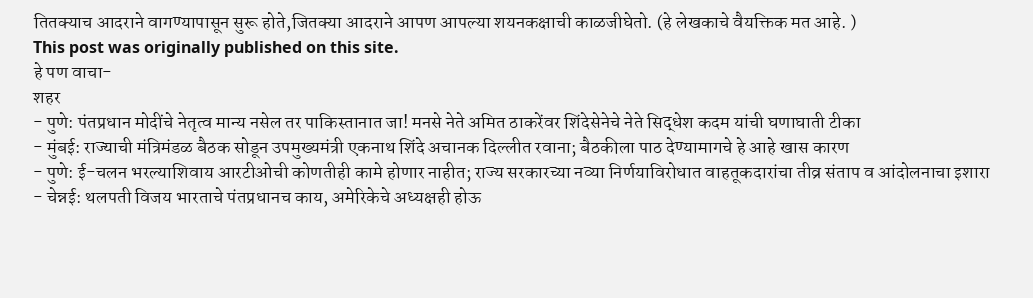तितक्याच आदराने वागण्यापासून सुरू होते,जितक्या आदराने आपण आपल्या शयनकक्षाची काळजीघेतो. (हे लेखकाचे वैयक्तिक मत आहे. )
This post was originally published on this site.
हे पण वाचा-
शहर
- पुणे: पंतप्रधान मोदींचे नेतृत्व मान्य नसेल तर पाकिस्तानात जा! मनसे नेते अमित ठाकरेंवर शिंदेसेनेचे नेते सिद्धेश कदम यांची घणाघाती टीका
- मुंबई: राज्याची मंत्रिमंडळ बैठक सोडून उपमुख्यमंत्री एकनाथ शिंदे अचानक दिल्लीत रवाना; बैठकीला पाठ देण्यामागचे हे आहे खास कारण
- पुणे: ई-चलन भरल्याशिवाय आरटीओची कोणतीही कामे होणार नाहीत; राज्य सरकारच्या नव्या निर्णयाविरोधात वाहतूकदारांचा तीव्र संताप व आंदोलनाचा इशारा
- चेन्नई: थलपती विजय भारताचे पंतप्रधानच काय, अमेरिकेचे अध्यक्षही होऊ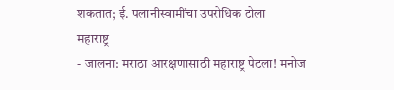शकतात; ई. पलानीस्वामींचा उपरोधिक टोला
महाराष्ट्र
- जालना: मराठा आरक्षणासाठी महाराष्ट्र पेटला! मनोज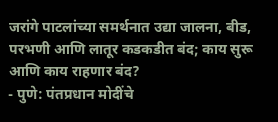जरांगे पाटलांच्या समर्थनात उद्या जालना, बीड, परभणी आणि लातूर कडकडीत बंद; काय सुरू आणि काय राहणार बंद?
- पुणे: पंतप्रधान मोदींचे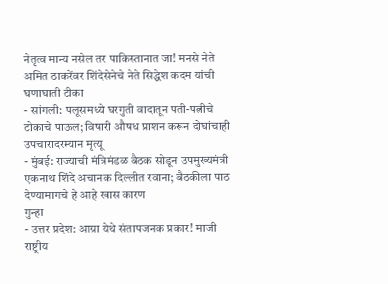नेतृत्व मान्य नसेल तर पाकिस्तानात जा! मनसे नेते अमित ठाकरेंवर शिंदेसेनेचे नेते सिद्धेश कदम यांची घणाघाती टीका
- सांगली: पलूसमध्ये घरगुती वादातून पती-पत्नीचे टोकाचे पाऊल; विषारी औषध प्राशन करून दोघांचाही उपचारादरम्यान मृत्यू
- मुंबई: राज्याची मंत्रिमंडळ बैठक सोडून उपमुख्यमंत्री एकनाथ शिंदे अचानक दिल्लीत रवाना; बैठकीला पाठ देण्यामागचे हे आहे खास कारण
गुन्हा
- उत्तर प्रदेश: आग्रा येथे संतापजनक प्रकार! माजी राष्ट्रीय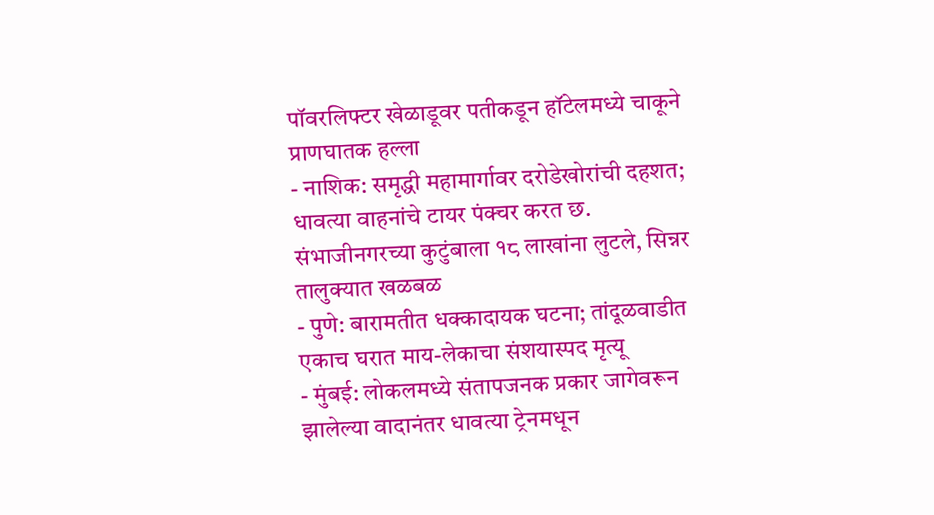पॉवरलिफ्टर खेळाडूवर पतीकडून हॉटेलमध्ये चाकूने प्राणघातक हल्ला
- नाशिक: समृद्धी महामार्गावर दरोडेखोरांची दहशत; धावत्या वाहनांचे टायर पंक्चर करत छ. संभाजीनगरच्या कुटुंबाला १८ लाखांना लुटले, सिन्नर तालुक्यात खळबळ
- पुणे: बारामतीत धक्कादायक घटना; तांदूळवाडीत एकाच घरात माय-लेकाचा संशयास्पद मृत्यू
- मुंबई: लोकलमध्ये संतापजनक प्रकार जागेवरून झालेल्या वादानंतर धावत्या ट्रेनमधून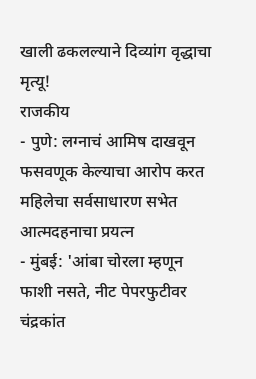खाली ढकलल्याने दिव्यांग वृद्धाचा मृत्यू!
राजकीय
- पुणे: लग्नाचं आमिष दाखवून फसवणूक केल्याचा आरोप करत महिलेचा सर्वसाधारण सभेत आत्मदहनाचा प्रयत्न
- मुंबई: 'आंबा चोरला म्हणून फाशी नसते, नीट पेपरफुटीवर चंद्रकांत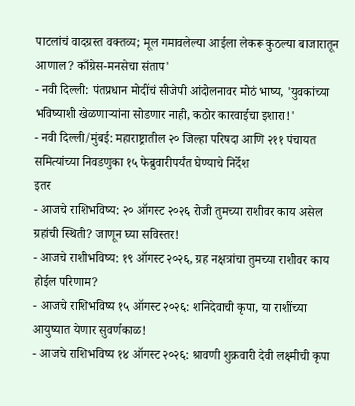पाटलांचं वादग्रस्त वक्तव्य; मूल गमावलेल्या आईला लेकरू कुठल्या बाजारातून आणाल? काँग्रेस-मनसेचा संताप'
- नवी दिल्ली: पंतप्रधान मोदींचं सीजेपी आंदोलनावर मोठं भाष्य, 'युवकांच्या भविष्याशी खेळणाऱ्यांना सोडणार नाही, कठोर कारवाईचा इशारा!'
- नवी दिल्ली/मुंबई: महाराष्ट्रातील २० जिल्हा परिषदा आणि २११ पंचायत समित्यांच्या निवडणुका १५ फेब्रुवारीपर्यंत घेण्याचे निर्देश
इतर
- आजचे राशिभविष्य: २० ऑगस्ट २०२६ रोजी तुमच्या राशीवर काय असेल ग्रहांची स्थिती? जाणून घ्या सविस्तर!
- आजचे राशीभविष्य: १९ ऑगस्ट २०२६, ग्रह नक्षत्रांचा तुमच्या राशीवर काय होईल परिणाम?
- आजचे राशिभविष्य १५ ऑगस्ट २०२६: शनिदेवाची कृपा, या राशींच्या आयुष्यात येणार सुवर्णकाळ!
- आजचे राशिभविष्य १४ ऑगस्ट २०२६: श्रावणी शुक्रवारी देवी लक्ष्मीची कृपा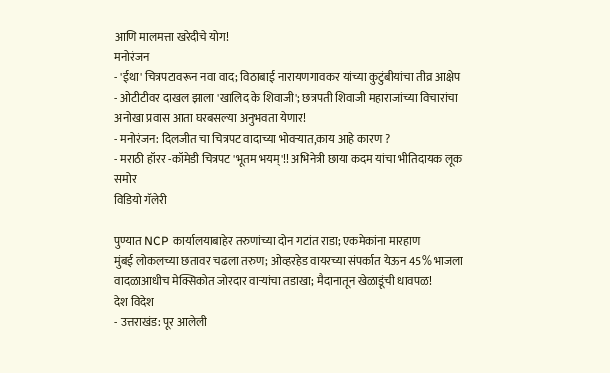आणि मालमत्ता खरेदीचे योग!
मनोरंजन
- 'ईथा' चित्रपटावरून नवा वाद; विठाबाई नारायणगावकर यांच्या कुटुंबीयांचा तीव्र आक्षेप
- ओटीटीवर दाखल झाला 'खालिद के शिवाजी'; छत्रपती शिवाजी महाराजांच्या विचारांचा अनोखा प्रवास आता घरबसल्या अनुभवता येणार!
- मनोरंजन: दिलजीत चा चित्रपट वादाच्या भोवऱ्यात,काय आहे कारण ?
- मराठी हॉरर -कॉमेडी चित्रपट 'भूतम भयम्'!! अभिनेत्री छाया कदम यांचा भीतिदायक लूक समोर
विडियो गॅलेरी

पुण्यात NCP कार्यालयाबाहेर तरुणांच्या दोन गटांत राडा; एकमेकांना मारहाण
मुंबई लोकलच्या छतावर चढला तरुण; ओव्हरहेड वायरच्या संपर्कात येऊन 45% भाजला
वादळाआधीच मेक्सिकोत जोरदार वाऱ्यांचा तडाखा; मैदानातून खेळाडूंची धावपळ!
देश विदेश
- उत्तराखंड: पूर आलेली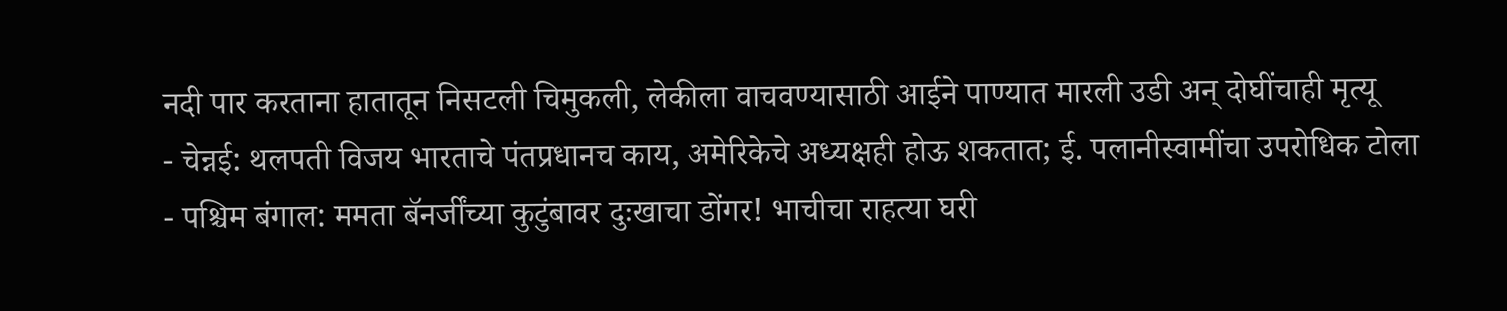नदी पार करताना हातातून निसटली चिमुकली, लेकीला वाचवण्यासाठी आईने पाण्यात मारली उडी अन् दोघींचाही मृत्यू
- चेन्नई: थलपती विजय भारताचे पंतप्रधानच काय, अमेरिकेचे अध्यक्षही होऊ शकतात; ई. पलानीस्वामींचा उपरोधिक टोला
- पश्चिम बंगाल: ममता बॅनर्जींच्या कुटुंबावर दुःखाचा डोंगर! भाचीचा राहत्या घरी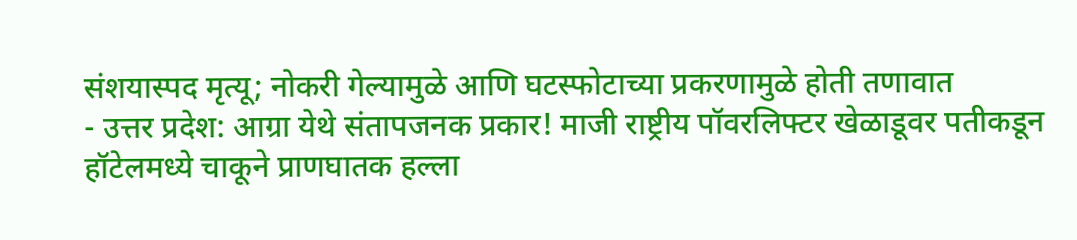संशयास्पद मृत्यू; नोकरी गेल्यामुळे आणि घटस्फोटाच्या प्रकरणामुळे होती तणावात
- उत्तर प्रदेश: आग्रा येथे संतापजनक प्रकार! माजी राष्ट्रीय पॉवरलिफ्टर खेळाडूवर पतीकडून हॉटेलमध्ये चाकूने प्राणघातक हल्ला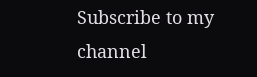Subscribe to my channel